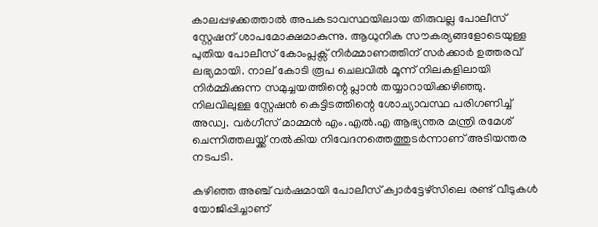കാലപ്പഴക്കത്താല്‍ അപകടാവസ്ഥയിലായ തിരുവല്ല പോലീസ് സ്റ്റേഷന് ശാപമോക്ഷമാകുന്നു. ആധുനിക സൗകര്യങ്ങളോടെയുള്ള പുതിയ പോലീസ് കോംപ്ലക്സ് നിർമ്മാണത്തിന് സർക്കാർ ഉത്തരവ് ലഭ്യമായി. നാല് കോടി രൂപ ചെലവില്‍ മൂന്ന് നിലകളിലായി നിർമ്മിക്കുന്ന സമുച്ചയത്തിന്റെ പ്ലാൻ തയ്യാറായിക്കഴിഞ്ഞു. നിലവിലുള്ള സ്റ്റേഷൻ കെട്ടിടത്തിന്റെ ശോച്യാവസ്ഥ പരിഗണിച്ച്‌ അഡ്വ. വർഗീസ് മാമ്മൻ എം.എല്‍.എ ആഭ്യന്തര മന്ത്രി രമേശ് ചെന്നിത്തലയ്ക്ക് നല്‍കിയ നിവേദനത്തെത്തുടർന്നാണ് അടിയന്തര നടപടി.

കഴിഞ്ഞ അഞ്ച് വർഷമായി പോലീസ് ക്വാർട്ടേഴ്‌സിലെ രണ്ട് വീടുകള്‍ യോജിപ്പിച്ചാണ്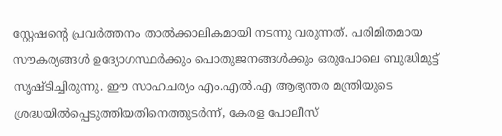സ്റ്റേഷൻ്റെ പ്രവർത്തനം താല്‍ക്കാലികമായി നടന്നു വരുന്നത്. പരിമിതമായ സൗകര്യങ്ങള്‍ ഉദ്യോഗസ്ഥർക്കും പൊതുജനങ്ങള്‍ക്കും ഒരുപോലെ ബുദ്ധിമുട്ട് സൃഷ്ടിച്ചിരുന്നു. ഈ സാഹചര്യം എം.എല്‍.എ ആഭ്യന്തര മന്ത്രിയുടെ ശ്രദ്ധയില്‍പ്പെടുത്തിയതിനെത്തുടർന്ന്, കേരള പോലീസ്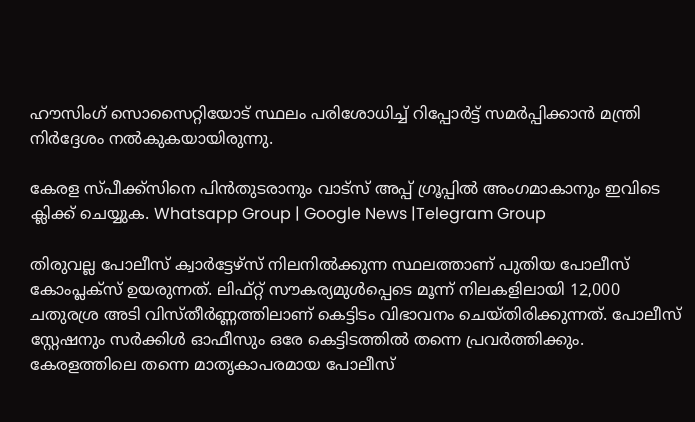ഹൗസിംഗ് സൊസൈറ്റിയോട് സ്ഥലം പരിശോധിച്ച്‌ റിപ്പോർട്ട് സമർപ്പിക്കാൻ മന്ത്രി നിർദ്ദേശം നല്‍കുകയായിരുന്നു.

കേരള സ്പീക്ക്സിനെ പിൻതുടരാനും വാട്സ് അപ്പ് ഗ്രൂപ്പിൽ അംഗമാകാനും ഇവിടെ ക്ലിക്ക് ചെയ്യുക. Whatsapp Group | Google News |Telegram Group

തിരുവല്ല പോലീസ് ക്വാർട്ടേഴ്‌സ് നിലനില്‍ക്കുന്ന സ്ഥലത്താണ് പുതിയ പോലീസ് കോംപ്ലക്സ് ഉയരുന്നത്. ലിഫ്റ്റ് സൗകര്യമുള്‍പ്പെടെ മൂന്ന് നിലകളിലായി 12,000 ചതുരശ്ര അടി വിസ്തീർണ്ണത്തിലാണ് കെട്ടിടം വിഭാവനം ചെയ്തിരിക്കുന്നത്. പോലീസ് സ്റ്റേഷനും സർക്കിള്‍ ഓഫീസും ഒരേ കെട്ടിടത്തില്‍ തന്നെ പ്രവർത്തിക്കും. കേരളത്തിലെ തന്നെ മാതൃകാപരമായ പോലീസ്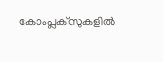കോംപ്ലക്സുകളില്‍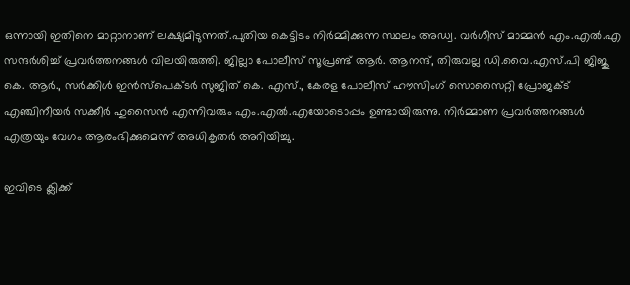ഒന്നായി ഇതിനെ മാറ്റാനാണ് ലക്ഷ്യമിടുന്നത്.പുതിയ കെട്ടിടം നിർമ്മിക്കുന്ന സ്ഥലം അഡ്വ. വർഗീസ് മാമ്മൻ എം.എല്‍.എ സന്ദർശിച്ച്‌ പ്രവർത്തനങ്ങള്‍ വിലയിരുത്തി. ജില്ലാ പോലീസ് സൂപ്രണ്ട് ആർ. ആനന്ദ്, തിരുവല്ല ഡി.വൈ.എസ്.പി ജിജു കെ. ആർ., സർക്കിള്‍ ഇൻസ്പെക്ടർ സുജിത് കെ. എസ്., കേരള പോലീസ് ഹൗസിംഗ് സൊസൈറ്റി പ്രോജക്‌ട് എഞ്ചിനീയർ സക്കീർ ഹുസൈൻ എന്നിവരും എം.എല്‍.എയോടൊപ്പം ഉണ്ടായിരുന്നു. നിർമ്മാണ പ്രവർത്തനങ്ങള്‍ എത്രയും വേഗം ആരംഭിക്കുമെന്ന് അധികൃതർ അറിയിച്ചു.

ഇവിടെ ക്ലിക്ക്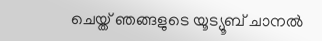ചെയ്ത് ഞങ്ങളുടെ യൂട്യൂബ് ചാനൽ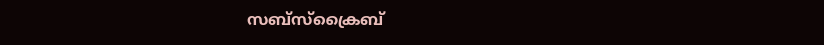സബ്സ്ക്രൈബ്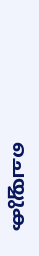ചെയ്യുക